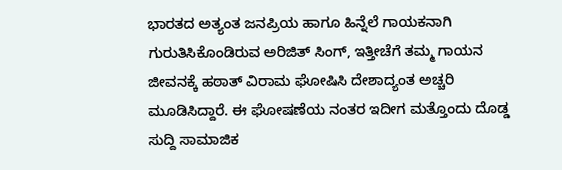ಭಾರತದ ಅತ್ಯಂತ ಜನಪ್ರಿಯ ಹಾಗೂ ಹಿನ್ನೆಲೆ ಗಾಯಕನಾಗಿ ಗುರುತಿಸಿಕೊಂಡಿರುವ ಅರಿಜಿತ್ ಸಿಂಗ್, ಇತ್ತೀಚೆಗೆ ತಮ್ಮ ಗಾಯನ ಜೀವನಕ್ಕೆ ಹಠಾತ್ ವಿರಾಮ ಘೋಷಿಸಿ ದೇಶಾದ್ಯಂತ ಅಚ್ಚರಿ ಮೂಡಿಸಿದ್ದಾರೆ. ಈ ಘೋಷಣೆಯ ನಂತರ ಇದೀಗ ಮತ್ತೊಂದು ದೊಡ್ಡ ಸುದ್ದಿ ಸಾಮಾಜಿಕ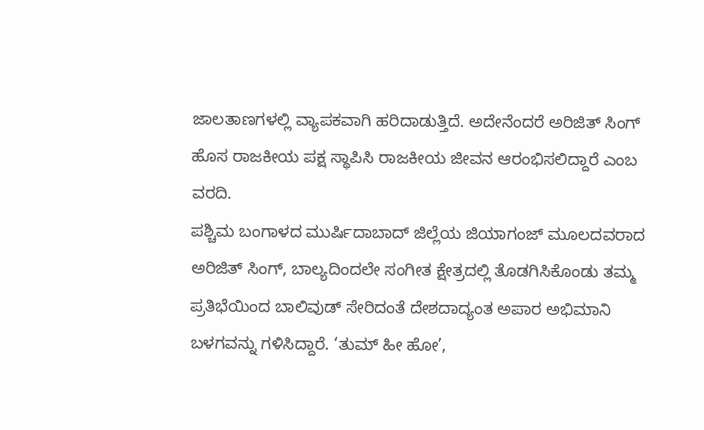ಜಾಲತಾಣಗಳಲ್ಲಿ ವ್ಯಾಪಕವಾಗಿ ಹರಿದಾಡುತ್ತಿದೆ. ಅದೇನೆಂದರೆ ಅರಿಜಿತ್ ಸಿಂಗ್ ಹೊಸ ರಾಜಕೀಯ ಪಕ್ಷ ಸ್ಥಾಪಿಸಿ ರಾಜಕೀಯ ಜೀವನ ಆರಂಭಿಸಲಿದ್ದಾರೆ ಎಂಬ ವರದಿ.
ಪಶ್ಚಿಮ ಬಂಗಾಳದ ಮುರ್ಷಿದಾಬಾದ್ ಜಿಲ್ಲೆಯ ಜಿಯಾಗಂಜ್ ಮೂಲದವರಾದ ಅರಿಜಿತ್ ಸಿಂಗ್, ಬಾಲ್ಯದಿಂದಲೇ ಸಂಗೀತ ಕ್ಷೇತ್ರದಲ್ಲಿ ತೊಡಗಿಸಿಕೊಂಡು ತಮ್ಮ ಪ್ರತಿಭೆಯಿಂದ ಬಾಲಿವುಡ್ ಸೇರಿದಂತೆ ದೇಶದಾದ್ಯಂತ ಅಪಾರ ಅಭಿಮಾನಿ ಬಳಗವನ್ನು ಗಳಿಸಿದ್ದಾರೆ. ‘ತುಮ್ ಹೀ ಹೋ’,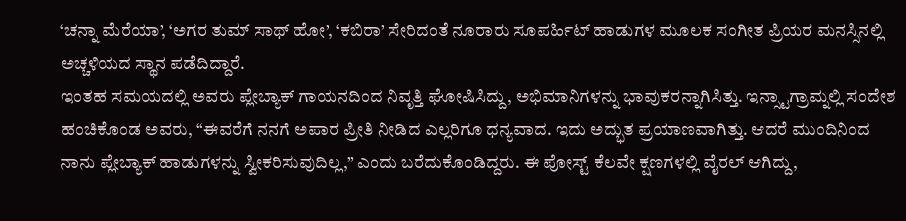‘ಚನ್ನಾ ಮೆರೆಯಾ’, ‘ಅಗರ ತುಮ್ ಸಾಥ್ ಹೋ’, ‘ಕಬಿರಾ’ ಸೇರಿದಂತೆ ನೂರಾರು ಸೂಪರ್ಹಿಟ್ ಹಾಡುಗಳ ಮೂಲಕ ಸಂಗೀತ ಪ್ರಿಯರ ಮನಸ್ಸಿನಲ್ಲಿ ಅಚ್ಚಳಿಯದ ಸ್ಥಾನ ಪಡೆದಿದ್ದಾರೆ.
ಇಂತಹ ಸಮಯದಲ್ಲಿ ಅವರು ಪ್ಲೇಬ್ಯಾಕ್ ಗಾಯನದಿಂದ ನಿವೃತ್ತಿ ಘೋಷಿಸಿದ್ದು, ಅಭಿಮಾನಿಗಳನ್ನು ಭಾವುಕರನ್ನಾಗಿಸಿತ್ತು. ಇನ್ಸ್ಟಾಗ್ರಾಮ್ನಲ್ಲಿ ಸಂದೇಶ ಹಂಚಿಕೊಂಡ ಅವರು, “ಈವರೆಗೆ ನನಗೆ ಅಪಾರ ಪ್ರೀತಿ ನೀಡಿದ ಎಲ್ಲರಿಗೂ ಧನ್ಯವಾದ. ಇದು ಅದ್ಭುತ ಪ್ರಯಾಣವಾಗಿತ್ತು. ಆದರೆ ಮುಂದಿನಿಂದ ನಾನು ಪ್ಲೇಬ್ಯಾಕ್ ಹಾಡುಗಳನ್ನು ಸ್ವೀಕರಿಸುವುದಿಲ್ಲ,” ಎಂದು ಬರೆದುಕೊಂಡಿದ್ದರು. ಈ ಪೋಸ್ಟ್ ಕೆಲವೇ ಕ್ಷಣಗಳಲ್ಲಿ ವೈರಲ್ ಆಗಿದ್ದು,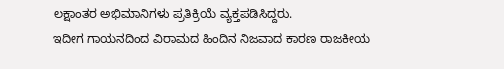ಲಕ್ಷಾಂತರ ಅಭಿಮಾನಿಗಳು ಪ್ರತಿಕ್ರಿಯೆ ವ್ಯಕ್ತಪಡಿಸಿದ್ದರು.
ಇದೀಗ ಗಾಯನದಿಂದ ವಿರಾಮದ ಹಿಂದಿನ ನಿಜವಾದ ಕಾರಣ ರಾಜಕೀಯ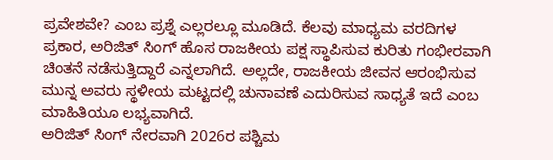ಪ್ರವೇಶವೇ? ಎಂಬ ಪ್ರಶ್ನೆ ಎಲ್ಲರಲ್ಲೂ ಮೂಡಿದೆ. ಕೆಲವು ಮಾಧ್ಯಮ ವರದಿಗಳ ಪ್ರಕಾರ, ಅರಿಜಿತ್ ಸಿಂಗ್ ಹೊಸ ರಾಜಕೀಯ ಪಕ್ಷ ಸ್ಥಾಪಿಸುವ ಕುರಿತು ಗಂಭೀರವಾಗಿ ಚಿಂತನೆ ನಡೆಸುತ್ತಿದ್ದಾರೆ ಎನ್ನಲಾಗಿದೆ. ಅಲ್ಲದೇ, ರಾಜಕೀಯ ಜೀವನ ಆರಂಭಿಸುವ ಮುನ್ನ ಅವರು ಸ್ಥಳೀಯ ಮಟ್ಟದಲ್ಲಿ ಚುನಾವಣೆ ಎದುರಿಸುವ ಸಾಧ್ಯತೆ ಇದೆ ಎಂಬ ಮಾಹಿತಿಯೂ ಲಭ್ಯವಾಗಿದೆ.
ಅರಿಜಿತ್ ಸಿಂಗ್ ನೇರವಾಗಿ 2026ರ ಪಶ್ಚಿಮ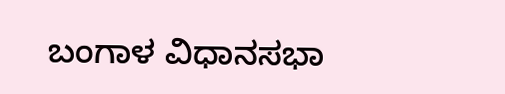ಬಂಗಾಳ ವಿಧಾನಸಭಾ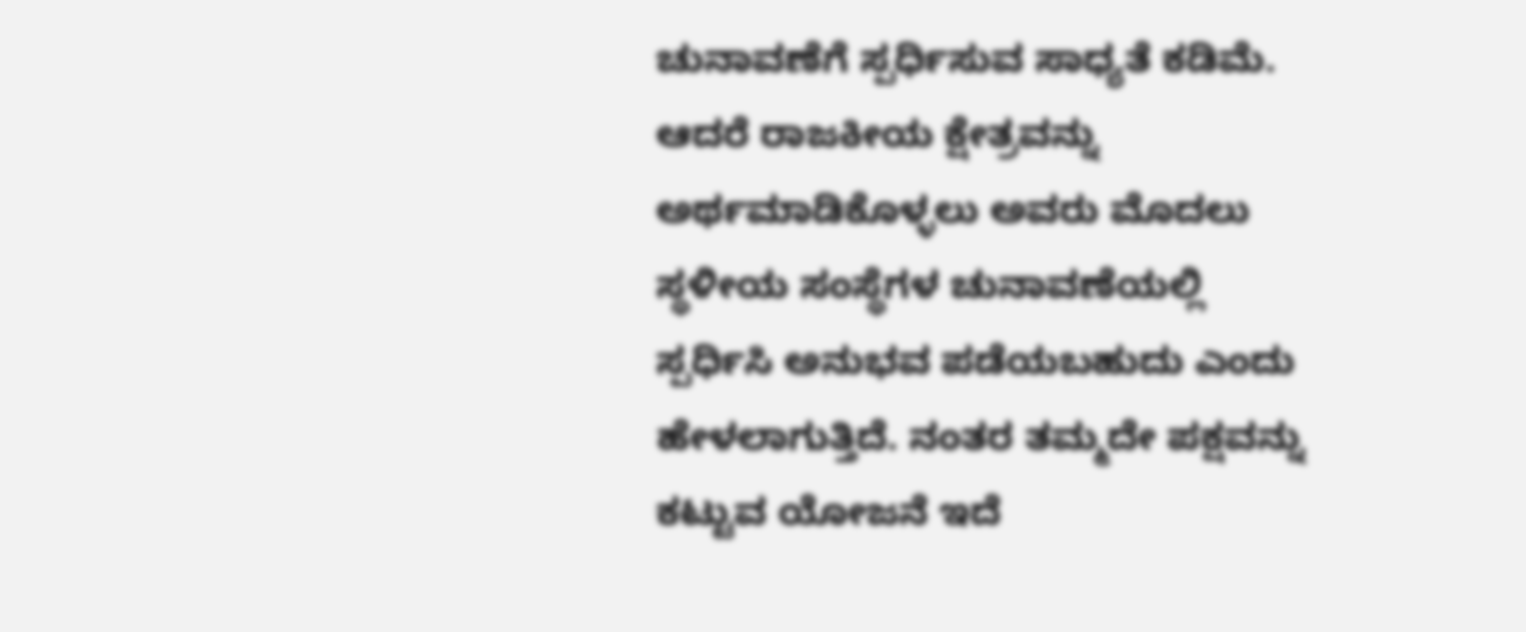ಚುನಾವಣೆಗೆ ಸ್ಪರ್ಧಿಸುವ ಸಾಧ್ಯತೆ ಕಡಿಮೆ. ಆದರೆ ರಾಜಕೀಯ ಕ್ಷೇತ್ರವನ್ನು ಅರ್ಥಮಾಡಿಕೊಳ್ಳಲು ಅವರು ಮೊದಲು ಸ್ಥಳೀಯ ಸಂಸ್ಥೆಗಳ ಚುನಾವಣೆಯಲ್ಲಿ ಸ್ಪರ್ಧಿಸಿ ಅನುಭವ ಪಡೆಯಬಹುದು ಎಂದು ಹೇಳಲಾಗುತ್ತಿದೆ. ನಂತರ ತಮ್ಮದೇ ಪಕ್ಷವನ್ನು ಕಟ್ಟುವ ಯೋಜನೆ ಇದೆ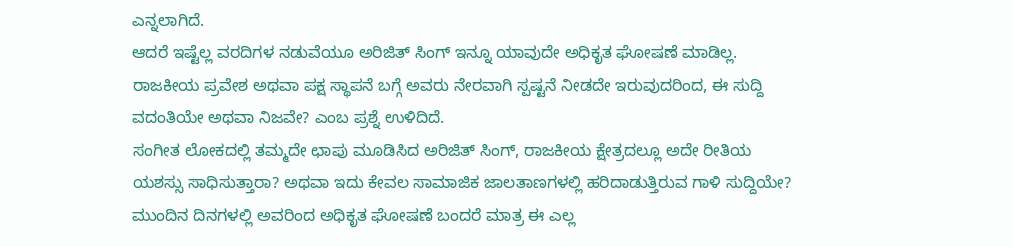ಎನ್ನಲಾಗಿದೆ.
ಆದರೆ ಇಷ್ಟೆಲ್ಲ ವರದಿಗಳ ನಡುವೆಯೂ ಅರಿಜಿತ್ ಸಿಂಗ್ ಇನ್ನೂ ಯಾವುದೇ ಅಧಿಕೃತ ಘೋಷಣೆ ಮಾಡಿಲ್ಲ. ರಾಜಕೀಯ ಪ್ರವೇಶ ಅಥವಾ ಪಕ್ಷ ಸ್ಥಾಪನೆ ಬಗ್ಗೆ ಅವರು ನೇರವಾಗಿ ಸ್ಪಷ್ಟನೆ ನೀಡದೇ ಇರುವುದರಿಂದ, ಈ ಸುದ್ದಿ ವದಂತಿಯೇ ಅಥವಾ ನಿಜವೇ? ಎಂಬ ಪ್ರಶ್ನೆ ಉಳಿದಿದೆ.
ಸಂಗೀತ ಲೋಕದಲ್ಲಿ ತಮ್ಮದೇ ಛಾಪು ಮೂಡಿಸಿದ ಅರಿಜಿತ್ ಸಿಂಗ್, ರಾಜಕೀಯ ಕ್ಷೇತ್ರದಲ್ಲೂ ಅದೇ ರೀತಿಯ ಯಶಸ್ಸು ಸಾಧಿಸುತ್ತಾರಾ? ಅಥವಾ ಇದು ಕೇವಲ ಸಾಮಾಜಿಕ ಜಾಲತಾಣಗಳಲ್ಲಿ ಹರಿದಾಡುತ್ತಿರುವ ಗಾಳಿ ಸುದ್ದಿಯೇ? ಮುಂದಿನ ದಿನಗಳಲ್ಲಿ ಅವರಿಂದ ಅಧಿಕೃತ ಘೋಷಣೆ ಬಂದರೆ ಮಾತ್ರ ಈ ಎಲ್ಲ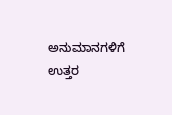ಅನುಮಾನಗಳಿಗೆ ಉತ್ತರ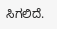ಸಿಗಲಿದೆ.